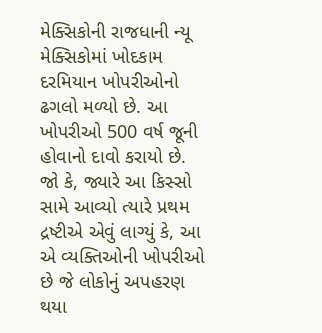મેક્સિકોની રાજધાની ન્યૂ મેક્સિકોમાં ખોદકામ દરમિયાન ખોપરીઓનો ઢગલો મળ્યો છે. આ ખોપરીઓ 500 વર્ષ જૂની હોવાનો દાવો કરાયો છે. જો કે, જ્યારે આ કિસ્સો સામે આવ્યો ત્યારે પ્રથમ દ્રષ્ટીએ એવું લાગ્યું કે, આ એ વ્યક્તિઓની ખોપરીઓ છે જે લોકોનું અપહરણ થયા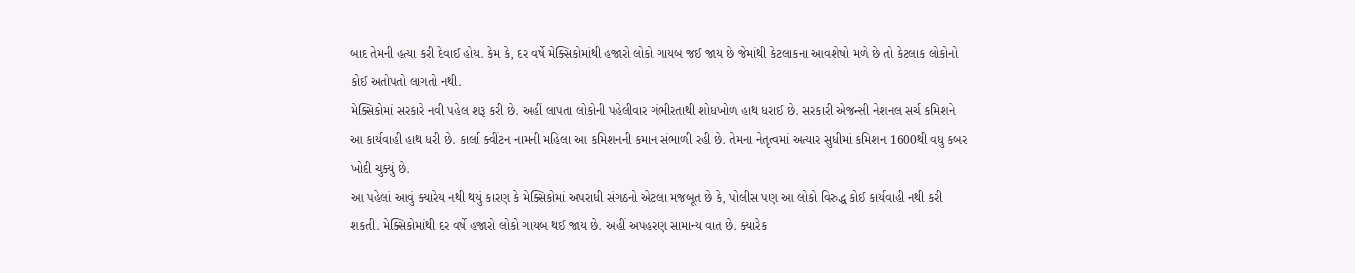બાદ તેમની હત્યા કરી દેવાઈ હોય. કેમ કે, દર વર્ષે મેક્સિકોમાંથી હજારો લોકો ગાયબ જઈ જાય છે જેમાંથી કેટલાકના આવશેષો મળે છે તો કેટલાક લોકોનો કોઈ અતોપતો લાગતો નથી.
મેક્સિકોમાં સરકારે નવી પહેલ શરૂ કરી છે. અહીં લાપતા લોકોની પહેલીવાર ગંભીરતાથી શોધખોળ હાથ ધરાઈ છે. સરકારી એજન્સી નેશનલ સર્ચ કમિશને આ કાર્યવાહી હાથ ધરી છે. કાર્લા ક્વીંટન નામની મહિલા આ કમિશનની કમાન સંભાળી રહી છે. તેમના નેતૃત્વમાં અત્યાર સુધીમાં કમિશન 1600થી વધુ કબર ખોદી ચુક્યું છે.
આ પહેલાં આવું ક્યારેય નથી થયું કારણ કે મેક્સિકોમાં અપરાધી સંગઠનો એટલા મજબૂત છે કે, પોલીસ પણ આ લોકો વિરુદ્ધ કોઈ કાર્યવાહી નથી કરી શકતી. મેક્સિકોમાંથી દર વર્ષે હજારો લોકો ગાયબ થઈ જાય છે. અહીં અપહરણ સામાન્ય વાત છે. ક્યારેક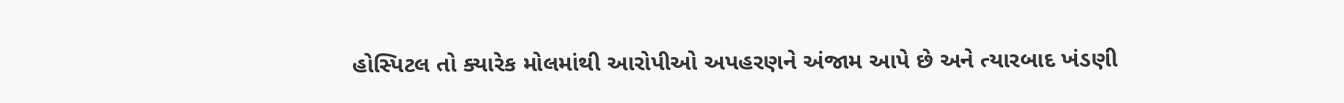હોસ્પિટલ તો ક્યારેક મોલમાંથી આરોપીઓ અપહરણને અંજામ આપે છે અને ત્યારબાદ ખંડણી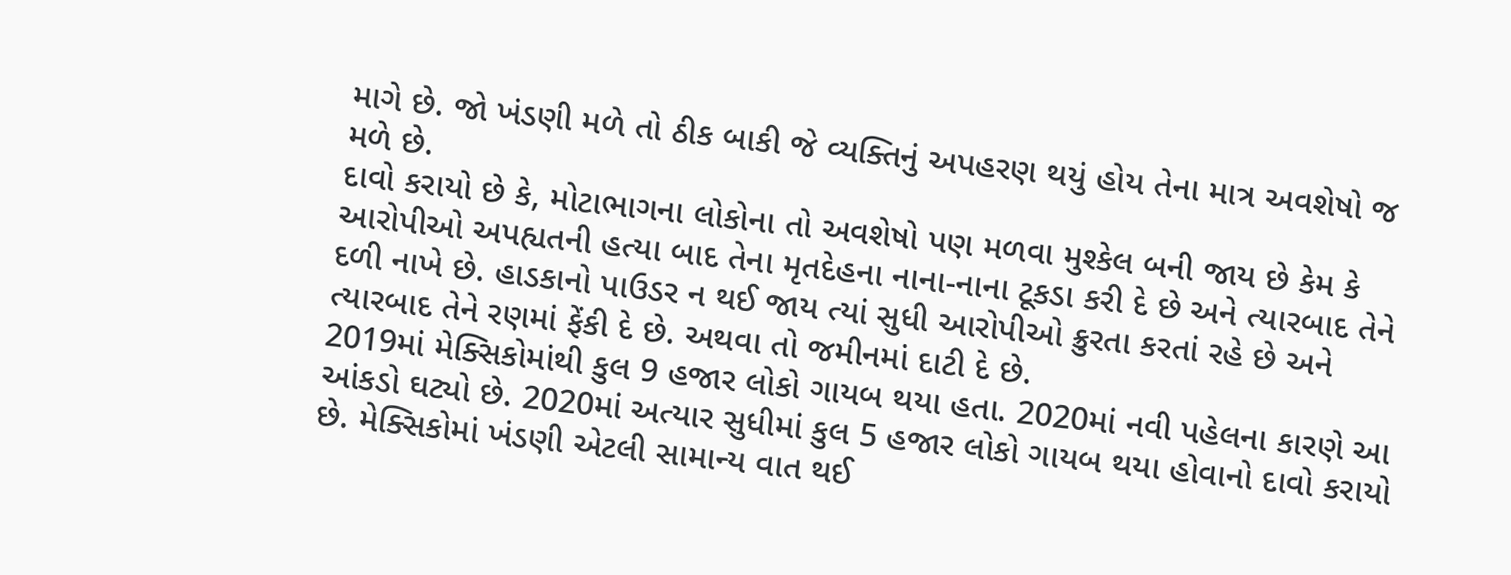માગે છે. જો ખંડણી મળે તો ઠીક બાકી જે વ્યક્તિનું અપહરણ થયું હોય તેના માત્ર અવશેષો જ મળે છે.
દાવો કરાયો છે કે, મોટાભાગના લોકોના તો અવશેષો પણ મળવા મુશ્કેલ બની જાય છે કેમ કે આરોપીઓ અપહ્યતની હત્યા બાદ તેના મૃતદેહના નાના-નાના ટૂકડા કરી દે છે અને ત્યારબાદ તેને દળી નાખે છે. હાડકાનો પાઉડર ન થઈ જાય ત્યાં સુધી આરોપીઓ ક્રુરતા કરતાં રહે છે અને ત્યારબાદ તેને રણમાં ફેંકી દે છે. અથવા તો જમીનમાં દાટી દે છે.
2019માં મેક્સિકોમાંથી કુલ 9 હજાર લોકો ગાયબ થયા હતા. 2020માં નવી પહેલના કારણે આ આંકડો ઘટ્યો છે. 2020માં અત્યાર સુધીમાં કુલ 5 હજાર લોકો ગાયબ થયા હોવાનો દાવો કરાયો છે. મેક્સિકોમાં ખંડણી એટલી સામાન્ય વાત થઈ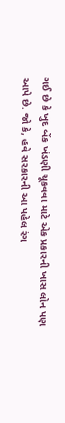ગઈ છે કે ખુદ બેંક ખંડણી ચૂકવવા માટે એક પ્રકારની ખાસ લોન પણ આપે છે. જો કે, હવે સરકારની આ પહેલ રંગ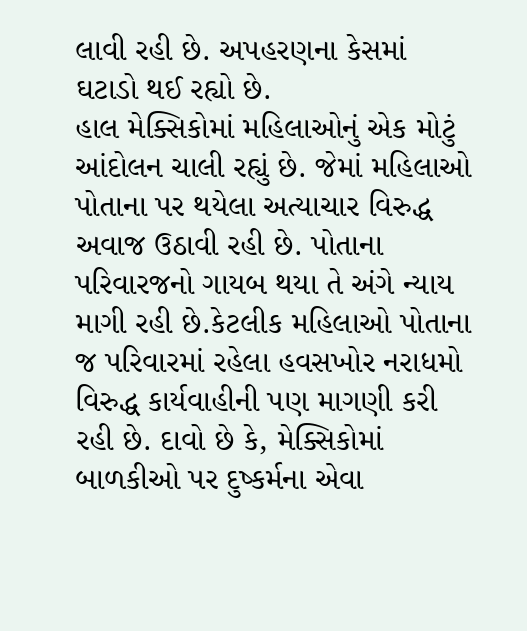લાવી રહી છે. અપહરણના કેસમાં ઘટાડો થઈ રહ્યો છે.
હાલ મેક્સિકોમાં મહિલાઓનું એક મોટું આંદોલન ચાલી રહ્યું છે. જેમાં મહિલાઓ પોતાના પર થયેલા અત્યાચાર વિરુદ્ધ અવાજ ઉઠાવી રહી છે. પોતાના પરિવારજનો ગાયબ થયા તે અંગે ન્યાય માગી રહી છે.કેટલીક મહિલાઓ પોતાના જ પરિવારમાં રહેલા હવસખોર નરાધમો વિરુદ્ધ કાર્યવાહીની પણ માગણી કરી રહી છે. દાવો છે કે, મેક્સિકોમાં બાળકીઓ પર દુષ્કર્મના એવા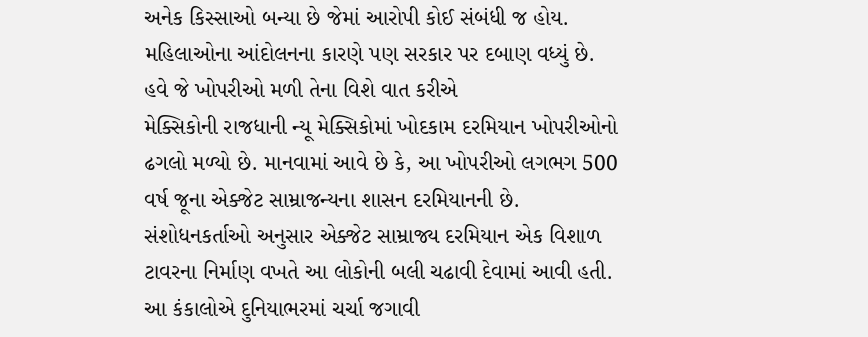અનેક કિસ્સાઓ બન્યા છે જેમાં આરોપી કોઈ સંબંધી જ હોય. મહિલાઓના આંદોલનના કારણે પણ સરકાર પર દબાણ વધ્યું છે.
હવે જે ખોપરીઓ મળી તેના વિશે વાત કરીએ
મેક્સિકોની રાજધાની ન્યૂ મેક્સિકોમાં ખોદકામ દરમિયાન ખોપરીઓનો ઢગલો મળ્યો છે. માનવામાં આવે છે કે, આ ખોપરીઓ લગભગ 500 વર્ષ જૂના એક્જેટ સામ્રાજન્યના શાસન દરમિયાનની છે. સંશોધનકર્તાઓ અનુસાર એક્જેટ સામ્રાજ્ય દરમિયાન એક વિશાળ ટાવરના નિર્માણ વખતે આ લોકોની બલી ચઢાવી દેવામાં આવી હતી. આ કંકાલોએ દુનિયાભરમાં ચર્ચા જગાવી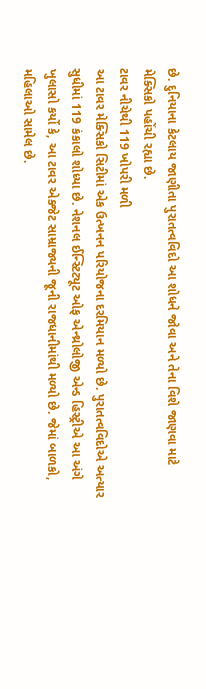છે. દુનિયાના કેટલાય જાણીતા પુરાતત્વવિદો આ શોધને જોવા અને તેના વિશે જાણવા માટે મેક્સિકો પહોંચી રહ્યા છે.
ટાવર નીચેથી 119 ખોપરી મળી
આ ટાવર મેક્સિકો સિટીમાં એક ઉત્ખનન પરિયોજના દરમિયાન મળ્યો છે. પુરાતત્વવિદોએ અત્યાર સુધીમાં 119 કંકાલો શોધ્યા છે. નેશનલ ઈન્સ્ટિટ્યૂટ ઓફ એન્થ્રોલોજી એન્ડ હિસ્ટ્રીએ આ અંગે ખુલાસો કર્યો કે, આ ટાવર એક્જેટ સામ્રાજ્યની જૂની રાજધાનીમાંથી મળ્યો છે. જેમાં બાળકો, મહિલાઓ સામેલ છે.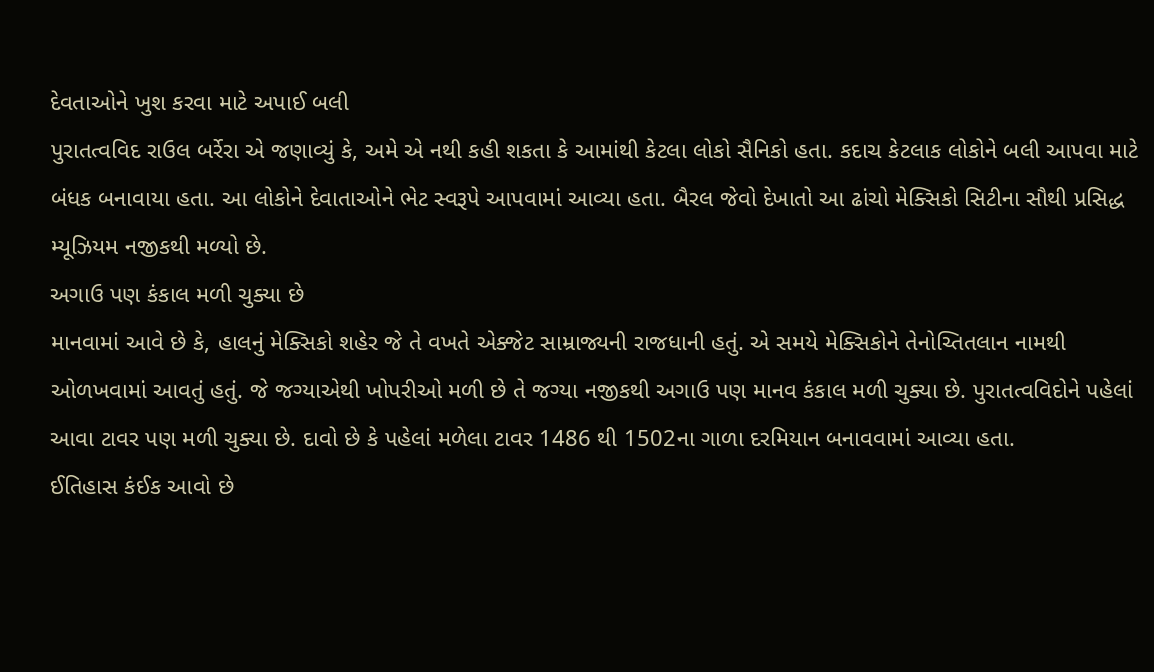દેવતાઓને ખુશ કરવા માટે અપાઈ બલી
પુરાતત્વવિદ રાઉલ બર્રેરા એ જણાવ્યું કે, અમે એ નથી કહી શકતા કે આમાંથી કેટલા લોકો સૈનિકો હતા. કદાચ કેટલાક લોકોને બલી આપવા માટે બંધક બનાવાયા હતા. આ લોકોને દેવાતાઓને ભેટ સ્વરૂપે આપવામાં આવ્યા હતા. બૈરલ જેવો દેખાતો આ ઢાંચો મેક્સિકો સિટીના સૌથી પ્રસિદ્ધ મ્યૂઝિયમ નજીકથી મળ્યો છે.
અગાઉ પણ કંકાલ મળી ચુક્યા છે
માનવામાં આવે છે કે, હાલનું મેક્સિકો શહેર જે તે વખતે એક્જેટ સામ્રાજ્યની રાજધાની હતું. એ સમયે મેક્સિકોને તેનોચ્તિતલાન નામથી ઓળખવામાં આવતું હતું. જે જગ્યાએથી ખોપરીઓ મળી છે તે જગ્યા નજીકથી અગાઉ પણ માનવ કંકાલ મળી ચુક્યા છે. પુરાતત્વવિદોને પહેલાં આવા ટાવર પણ મળી ચુક્યા છે. દાવો છે કે પહેલાં મળેલા ટાવર 1486 થી 1502ના ગાળા દરમિયાન બનાવવામાં આવ્યા હતા.
ઈતિહાસ કંઈક આવો છે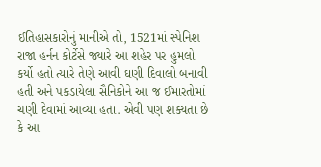ઈતિહાસકારોનું માનીએ તો, 1521માં સ્પેનિશ રાજા હર્નન કોર્ટેસે જ્યારે આ શહેર પર હુમલો કર્યો હતો ત્યારે તેણે આવી ઘણી દિવાલો બનાવી હતી અને પકડાયેલા સૈનિકોને આ જ ઈમારતોમાં ચણી દેવામાં આવ્યા હતા. એવી પણ શક્યતા છે કે આ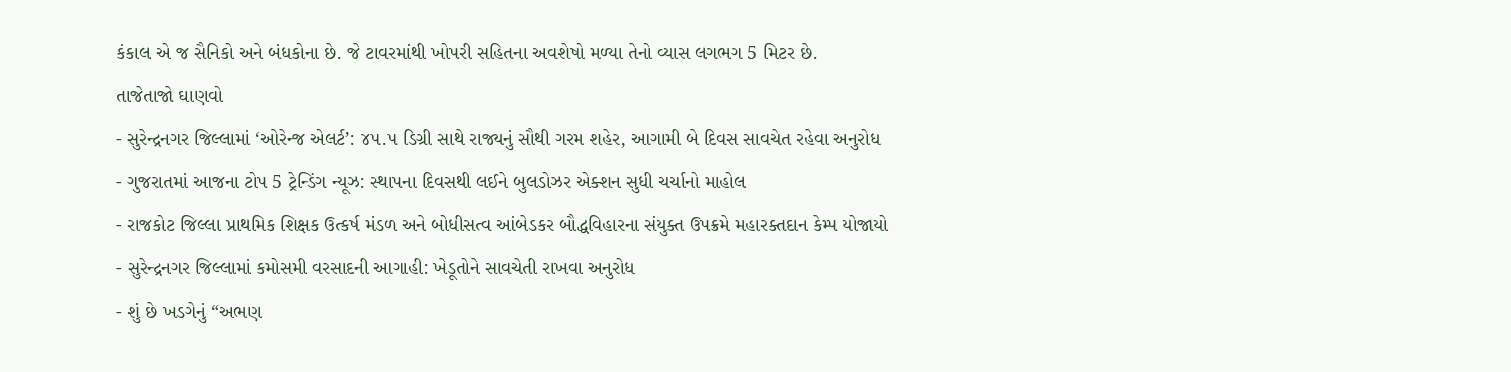કંકાલ એ જ સૈનિકો અને બંધકોના છે. જે ટાવરમાંથી ખોપરી સહિતના અવશેષો મળ્યા તેનો વ્યાસ લગભગ 5 મિટર છે.
તાજેતાજો ઘાણવો
- સુરેન્દ્રનગર જિલ્લામાં ‘ઓરેન્જ એલર્ટ’: ૪૫.૫ ડિગ્રી સાથે રાજ્યનું સૌથી ગરમ શહેર, આગામી બે દિવસ સાવચેત રહેવા અનુરોધ
- ગુજરાતમાં આજના ટોપ 5 ટ્રેન્ડિંગ ન્યૂઝ: સ્થાપના દિવસથી લઈને બુલડોઝર એક્શન સુધી ચર્ચાનો માહોલ
- રાજકોટ જિલ્લા પ્રાથમિક શિક્ષક ઉત્કર્ષ મંડળ અને બોધીસત્વ આંબેડકર બૌદ્ધવિહારના સંયુક્ત ઉપક્રમે મહારક્તદાન કેમ્પ યોજાયો
- સુરેન્દ્રનગર જિલ્લામાં કમોસમી વરસાદની આગાહી: ખેડૂતોને સાવચેતી રાખવા અનુરોધ
- શું છે ખડગેનું “અભણ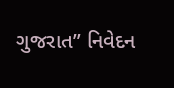ગુજરાત” નિવેદન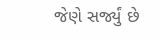જેણે સર્જ્યું છે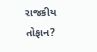રાજકીય તોફાન?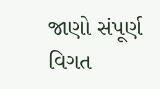જાણો સંપૂર્ણ વિગત